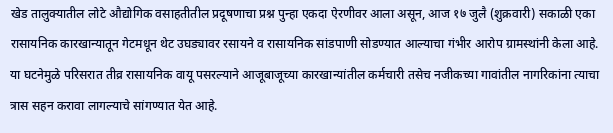खेड तालुक्यातील लोटे औद्योगिक वसाहतीतील प्रदूषणाचा प्रश्न पुन्हा एकदा ऐरणीवर आला असून, आज १७ जुलै (शुक्रवारी) सकाळी एका रासायनिक कारखान्यातून गेटमधून थेट उघड्यावर रसायने व रासायनिक सांडपाणी सोडण्यात आल्याचा गंभीर आरोप ग्रामस्थांनी केला आहे. या घटनेमुळे परिसरात तीव्र रासायनिक वायू पसरल्याने आजूबाजूच्या कारखान्यांतील कर्मचारी तसेच नजीकच्या गावांतील नागरिकांना त्याचा त्रास सहन करावा लागल्याचे सांगण्यात येत आहे.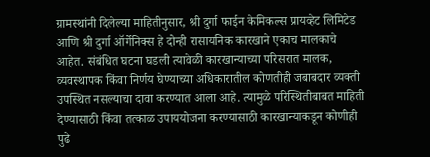ग्रामस्थांनी दिलेल्या माहितीनुसार, श्री दुर्गा फाईन केमिकल्स प्रायव्हेट लिमिटेड आणि श्री दुर्गा ऑर्गेनिक्स हे दोन्ही रासायनिक कारखाने एकाच मालकाचे आहेत. संबंधित घटना घडली त्यावेळी कारखान्याच्या परिसरात मालक, व्यवस्थापक किंवा निर्णय घेण्याच्या अधिकारातील कोणतीही जबाबदार व्यक्ती उपस्थित नसल्याचा दावा करण्यात आला आहे. त्यामुळे परिस्थितीबाबत माहिती देण्यासाठी किंवा तत्काळ उपाययोजना करण्यासाठी कारखान्याकडून कोणीही पुढे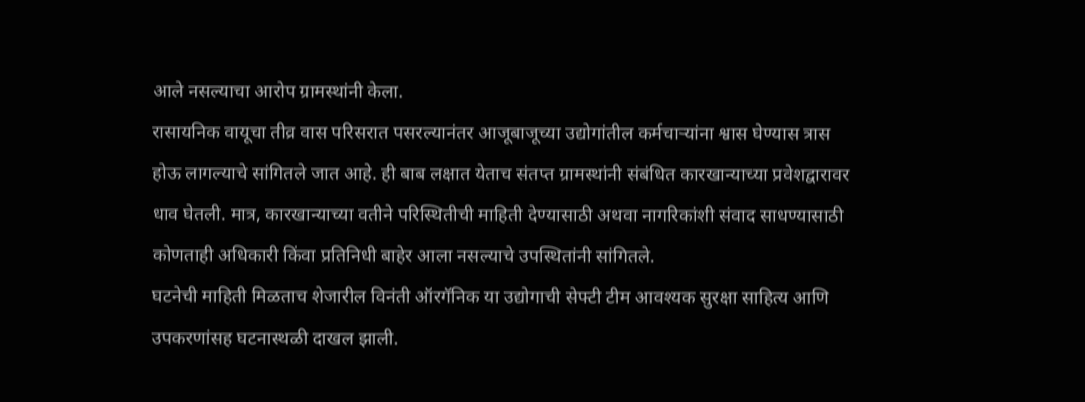आले नसल्याचा आरोप ग्रामस्थांनी केला.
रासायनिक वायूचा तीव्र वास परिसरात पसरल्यानंतर आजूबाजूच्या उद्योगांतील कर्मचाऱ्यांना श्वास घेण्यास त्रास होऊ लागल्याचे सांगितले जात आहे. ही बाब लक्षात येताच संतप्त ग्रामस्थांनी संबंधित कारखान्याच्या प्रवेशद्वारावर धाव घेतली. मात्र, कारखान्याच्या वतीने परिस्थितीची माहिती देण्यासाठी अथवा नागरिकांशी संवाद साधण्यासाठी कोणताही अधिकारी किंवा प्रतिनिधी बाहेर आला नसल्याचे उपस्थितांनी सांगितले.
घटनेची माहिती मिळताच शेजारील विनंती ऑरगॅनिक या उद्योगाची सेफ्टी टीम आवश्यक सुरक्षा साहित्य आणि उपकरणांसह घटनास्थळी दाखल झाली.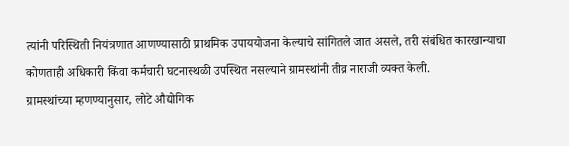त्यांनी परिस्थिती नियंत्रणात आणण्यासाठी प्राथमिक उपाययोजना केल्याचे सांगितले जात असले, तरी संबंधित कारखान्याचा कोणताही अधिकारी किंवा कर्मचारी घटनास्थळी उपस्थित नसल्याने ग्रामस्थांनी तीव्र नाराजी व्यक्त केली.
ग्रामस्थांच्या म्हणण्यानुसार, लोटे औद्योगिक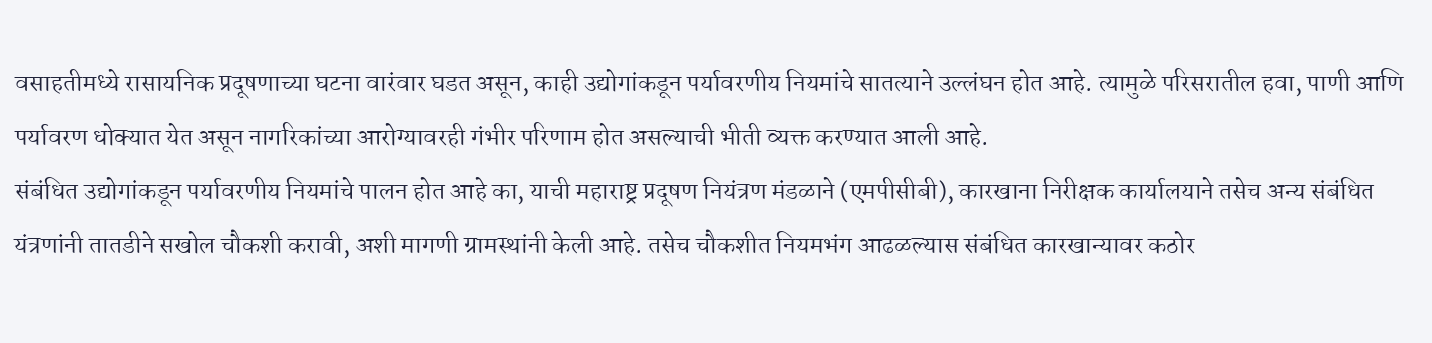वसाहतीमध्ये रासायनिक प्रदूषणाच्या घटना वारंवार घडत असून, काही उद्योगांकडून पर्यावरणीय नियमांचे सातत्याने उल्लंघन होत आहे. त्यामुळे परिसरातील हवा, पाणी आणि पर्यावरण धोक्यात येत असून नागरिकांच्या आरोग्यावरही गंभीर परिणाम होत असल्याची भीती व्यक्त करण्यात आली आहे.
संबंधित उद्योगांकडून पर्यावरणीय नियमांचे पालन होत आहे का, याची महाराष्ट्र प्रदूषण नियंत्रण मंडळाने (एमपीसीबी), कारखाना निरीक्षक कार्यालयाने तसेच अन्य संबंधित यंत्रणांनी तातडीने सखोल चौकशी करावी, अशी मागणी ग्रामस्थांनी केली आहे. तसेच चौकशीत नियमभंग आढळल्यास संबंधित कारखान्यावर कठोर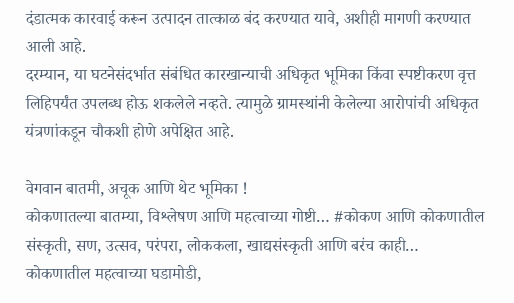दंडात्मक कारवाई करून उत्पादन तात्काळ बंद करण्यात यावे, अशीही मागणी करण्यात आली आहे.
दरम्यान, या घटनेसंदर्भात संबंधित कारखान्याची अधिकृत भूमिका किंवा स्पष्टीकरण वृत्त लिहिपर्यंत उपलब्ध होऊ शकलेले नव्हते. त्यामुळे ग्रामस्थांनी केलेल्या आरोपांची अधिकृत यंत्रणांकडून चौकशी होणे अपेक्षित आहे.

वेगवान बातमी, अचूक आणि थेट भूमिका !
कोकणातल्या बातम्या, विश्लेषण आणि महत्वाच्या गोष्टी… #कोकण आणि कोकणातील संस्कृती, सण, उत्सव, परंपरा, लोककला, खाद्यसंस्कृती आणि बरंच काही…
कोकणातील महत्वाच्या घडामोडी,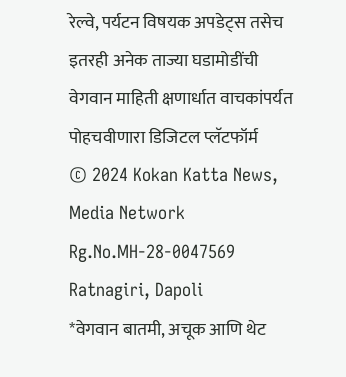रेल्वे, पर्यटन विषयक अपडेट्स तसेच इतरही अनेक ताज्या घडामोडींची वेगवान माहिती क्षणार्धात वाचकांपर्यत पोहचवीणारा डिजिटल प्लॅटफॉर्म
© 2024 Kokan Katta News, Media Network
Rg.No.MH-28-0047569
Ratnagiri, Dapoli
*वेगवान बातमी, अचूक आणि थेट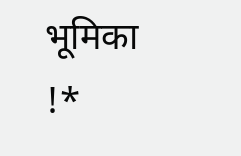भूमिका !*